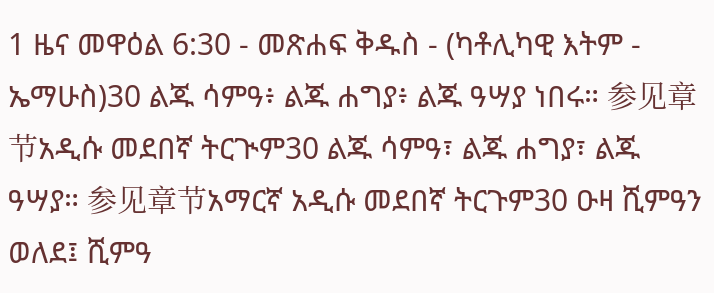1 ዜና መዋዕል 6:30 - መጽሐፍ ቅዱስ - (ካቶሊካዊ እትም - ኤማሁስ)30 ልጁ ሳምዓ፥ ልጁ ሐግያ፥ ልጁ ዓሣያ ነበሩ። 参见章节አዲሱ መደበኛ ትርጒም30 ልጁ ሳምዓ፣ ልጁ ሐግያ፣ ልጁ ዓሣያ። 参见章节አማርኛ አዲሱ መደበኛ ትርጉም30 ዑዛ ሺምዓን ወለደ፤ ሺምዓ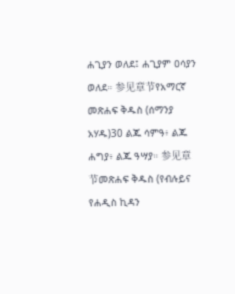ሐጊያን ወለደ፤ ሐጊያም ዐሳያን ወለደ። 参见章节የአማርኛ መጽሐፍ ቅዱስ (ሰማንያ አሃዱ)30 ልጁ ሳምዓ፥ ልጁ ሐግያ፥ ልጁ ዓሣያ። 参见章节መጽሐፍ ቅዱስ (የብሉይና የሐዲስ ኪዳን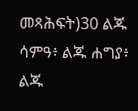መጻሕፍት)30 ልጁ ሳምዓ፥ ልጁ ሐግያ፥ ልጁ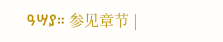ዓሣያ። 参见章节 |